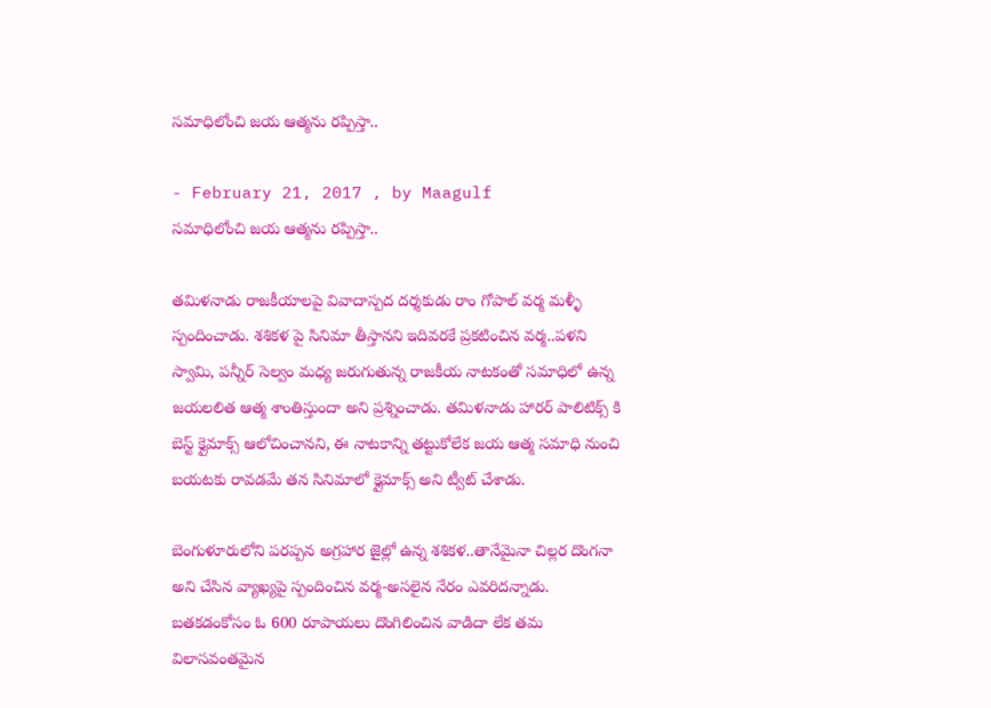సమాధిలోంచి జయ ఆత్మను రప్పిస్తా..

- February 21, 2017 , by Maagulf
సమాధిలోంచి జయ ఆత్మను రప్పిస్తా..

తమిళనాడు రాజకీయాలపై వివాదాస్పద దర్శకుడు రాం గోపాల్ వర్మ మళ్ళీ స్పందించాడు. శశికళ పై సినిమా తీస్తానని ఇదివరకే ప్రకటించిన వర్మ..పళని స్వామి, పన్నీర్ సెల్వం మధ్య జరుగుతున్న రాజకీయ నాటకంతో సమాధిలో ఉన్న జయలలిత ఆత్మ శాంతిస్తుందా అని ప్రశ్నించాడు. తమిళనాడు హారర్ పాలిటిక్స్ కి బెస్ట్ క్లైమాక్స్ ఆలోచించానని, ఈ నాటకాన్ని తట్టుకోలేక జయ ఆత్మ సమాధి నుంచి బయటకు రావడమే తన సినిమాలో క్లైమాక్స్ అని ట్వీట్ చేశాడు.

బెంగుళూరులోని పరప్పన అగ్రహార జైల్లో ఉన్న శశికళ..తానేమైనా చిల్లర దొంగనా అని చేసిన వ్యాఖ్యపై స్పందించిన వర్మ-అసలైన నేరం ఎవరిదన్నాడు. బతకడంకోసం ఓ 600 రూపాయలు దొంగిలించిన వాడిదా లేక తమ విలాసవంతమైన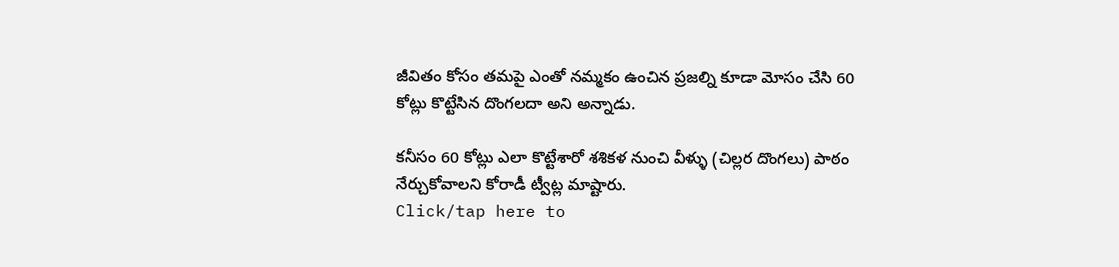జీవితం కోసం తమపై ఎంతో నమ్మకం ఉంచిన ప్రజల్ని కూడా మోసం చేసి 60 కోట్లు కొట్టేసిన దొంగలదా అని అన్నాడు.

కనీసం 60 కోట్లు ఎలా కొట్టేశారో శశికళ నుంచి వీళ్ళు (చిల్లర దొంగలు) పాఠం నేర్చుకోవాలని కోరాడీ ట్వీట్ల మాష్టారు.
Click/tap here to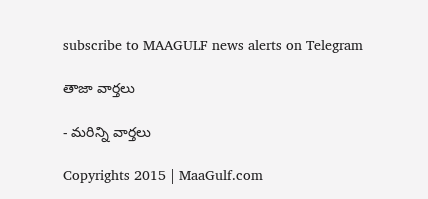subscribe to MAAGULF news alerts on Telegram

తాజా వార్తలు

- మరిన్ని వార్తలు

Copyrights 2015 | MaaGulf.com